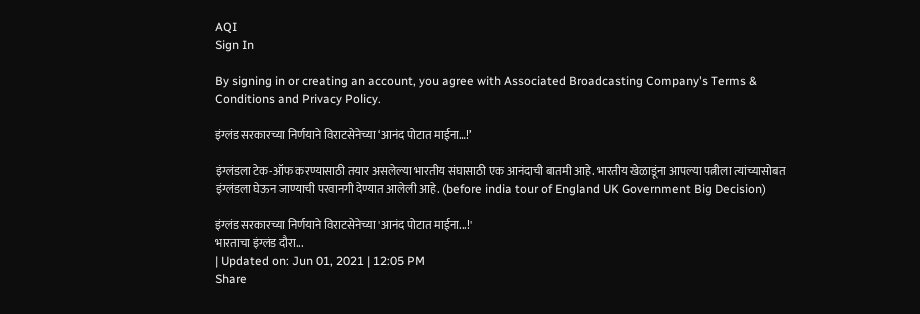AQI
Sign In

By signing in or creating an account, you agree with Associated Broadcasting Company's Terms & Conditions and Privacy Policy.

इंग्लंड सरकारच्या निर्णयाने विराटसेनेच्या ‘आनंद पोटात माईना…!’

इंग्लंडला टेक-ऑफ करण्यासाठी तयार असलेल्या भारतीय संघासाठी एक आनंदाची बातमी आहे. भारतीय खेळाडूंना आपल्या पत्नीला त्यांच्यासोबत इंग्लंडला घेऊन जाण्याची परवानगी देण्यात आलेली आहे. (before india tour of England UK Government Big Decision)

इंग्लंड सरकारच्या निर्णयाने विराटसेनेच्या 'आनंद पोटात माईना...!'
भारताचा इंग्लंड दौरा...
| Updated on: Jun 01, 2021 | 12:05 PM
Share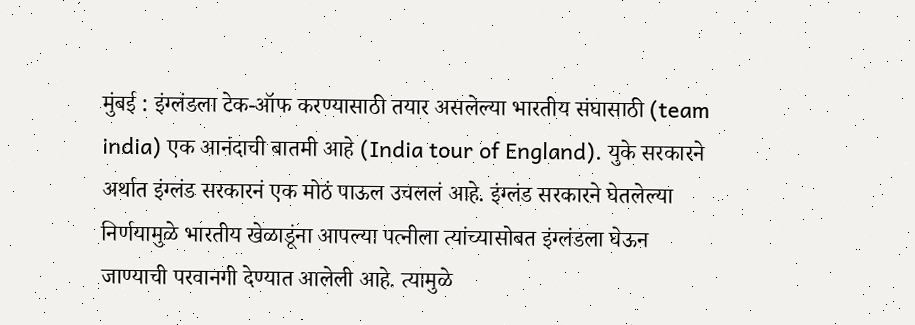मुंबई : इंग्लंडला टेक-ऑफ करण्यासाठी तयार असलेल्या भारतीय संघासाठी (team india) एक आनंदाची बातमी आहे (India tour of England). युके सरकारने अर्थात इंग्लंड सरकारनं एक मोठं पाऊल उचललं आहे. इंग्लंड सरकारने घेतलेल्या निर्णयामुळे भारतीय खेळाडूंना आपल्या पत्नीला त्यांच्यासोबत इंग्लंडला घेऊन जाण्याची परवानगी देण्यात आलेली आहे. त्यामुळे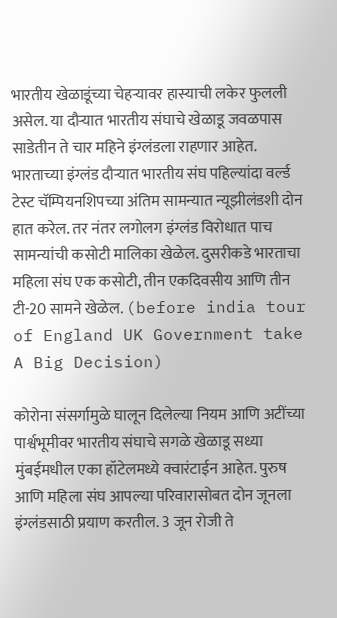भारतीय खेळाडूंच्या चेहऱ्यावर हास्याची लकेर फुलली असेल. या दौऱ्यात भारतीय संघाचे खेळाडू जवळपास साडेतीन ते चार महिने इंग्लंडला राहणार आहेत. भारताच्या इंग्लंड दौऱ्यात भारतीय संघ पहिल्यांदा वर्ल्ड टेस्ट चॅम्पियनशिपच्या अंतिम सामन्यात न्यूझीलंडशी दोन हात करेल. तर नंतर लगोलग इंग्लंड विरोधात पाच सामन्यांची कसोटी मालिका खेळेल. दुसरीकडे भारताचा महिला संघ एक कसोटी, तीन एकदिवसीय आणि तीन टी-20 सामने खेळेल. (before india tour of England UK Government take A Big Decision)

कोरोना संसर्गामुळे घालून दिलेल्या नियम आणि अटींच्या पार्श्वभूमीवर भारतीय संघाचे सगळे खेळाडू सध्या मुंबईमधील एका हॉटेलमध्ये क्वारंटाईन आहेत. पुरुष आणि महिला संघ आपल्या परिवारासोबत दोन जूनला इंग्लंडसाठी प्रयाण करतील. 3 जून रोजी ते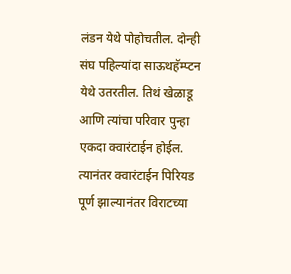लंडन येथे पोहोचतील. दोन्ही संघ पहिल्यांदा साऊथहॅम्प्टन येथे उतरतील. तिथं खेळाडू आणि त्यांचा परिवार पुन्हा एकदा क्वारंटाईन होईल. त्यानंतर क्वारंटाईन पिरियड पूर्ण झाल्यानंतर विराटच्या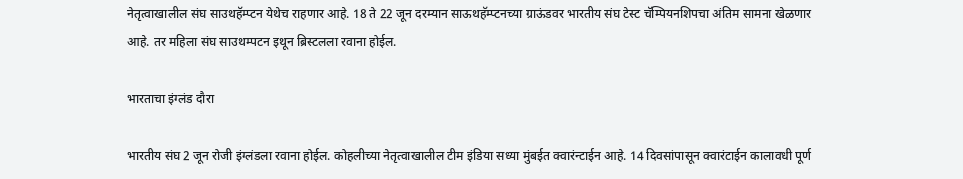नेतृत्वाखालील संघ साउथहॅम्प्टन येथेच राहणार आहे. 18 ते 22 जून दरम्यान साऊथहॅम्प्टनच्या ग्राऊंडवर भारतीय संघ टेस्ट चॅम्पियनशिपचा अंतिम सामना खेळणार आहे. तर महिला संघ साउथम्पटन इथून ब्रिस्टलला रवाना होईल.

भारताचा इंग्लंड दौरा

भारतीय संघ 2 जून रोजी इंग्लंडला रवाना होईल. कोहलीच्या नेतृत्वाखालील टीम इंडिया सध्या मुंबईत क्वारंन्टाईन आहे. 14 दिवसांपासून क्वारंटाईन कालावधी पूर्ण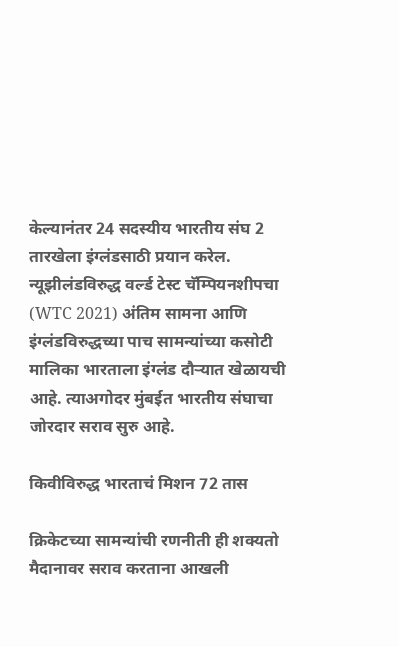केल्यानंतर 24 सदस्यीय भारतीय संघ 2 तारखेला इंग्लंडसाठी प्रयान करेल. न्यूझीलंडविरुद्ध वर्ल्ड टेस्ट चॅम्पियनशीपचा (WTC 2021) अंतिम सामना आणि इंग्लंडविरुद्धच्या पाच सामन्यांच्या कसोटी मालिका भारताला इंग्लंड दौऱ्यात खेळायची आहे. त्याअगोदर मुंबईत भारतीय संघाचा जोरदार सराव सुरु आहे.

किवीविरुद्ध भारताचं मिशन 72 तास

क्रिकेटच्या सामन्यांची रणनीती ही शक्यतो मैदानावर सराव करताना आखली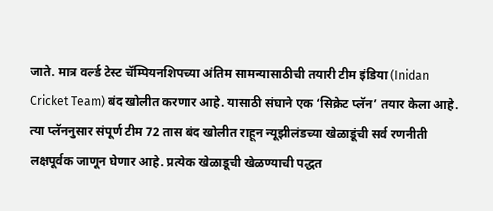जाते. मात्र वर्ल्ड टेस्ट चॅम्पियनशिपच्या अंतिम सामन्यासाठीची तयारी टीम इंडिया (Inidan Cricket Team) बंद खोलीत करणार आहे. यासाठी संघाने एक ‘सिक्रेट प्लॅन’ तयार केला आहे. त्या प्लॅननुसार संपूर्ण टीम 72 तास बंद खोलीत राहून न्यूझीलंडच्या खेळाडूंची सर्व रणनीती लक्षपूर्वक जाणून घेणार आहे. प्रत्येक खेळाडूची खेळण्याची पद्धत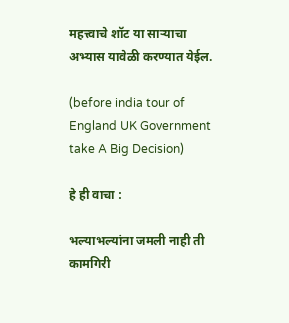महत्त्वाचे शॉट या साऱ्याचा अभ्यास यावेळी करण्यात येईल.

(before india tour of England UK Government take A Big Decision)

हे ही वाचा :

भल्याभल्यांना जमली नाही ती कामगिरी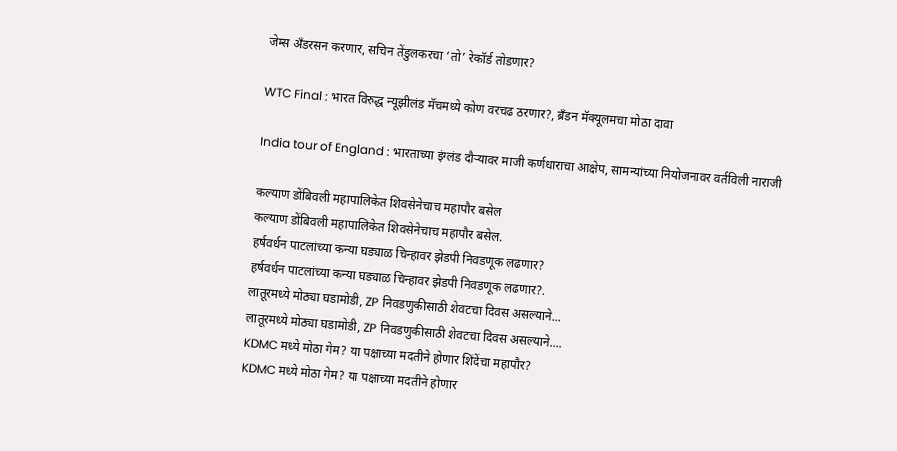जेम्स अँडरसन करणार, सचिन तेंडुलकरचा ‘तो’ रेकॉर्ड तोडणार?

WTC Final : भारत विरुद्ध न्यूझीलंड मॅचमध्ये कोण वरचढ ठरणार?, ब्रँडन मॅक्यूलमचा मोठा दावा

India tour of England : भारताच्या इंग्लंड दौऱ्यावर माजी कर्णधाराचा आक्षेप, सामन्यांच्या नियोजनावर वर्तविली नाराजी

कल्याण डोंबिवली महापालिकेत शिवसेनेचाच महापौर बसेल
कल्याण डोंबिवली महापालिकेत शिवसेनेचाच महापौर बसेल.
हर्षवर्धन पाटलांच्या कन्या घड्याळ चिन्हावर झेडपी निवडणूक लढणार?
हर्षवर्धन पाटलांच्या कन्या घड्याळ चिन्हावर झेडपी निवडणूक लढणार?.
लातूरमध्ये मोठ्या घडामोडी, ZP निवडणुकीसाठी शेवटचा दिवस असल्याने...
लातूरमध्ये मोठ्या घडामोडी, ZP निवडणुकीसाठी शेवटचा दिवस असल्याने....
KDMC मध्ये मोठा गेम? या पक्षाच्या मदतीने होणार शिंदेंचा महापौर?
KDMC मध्ये मोठा गेम? या पक्षाच्या मदतीने होणार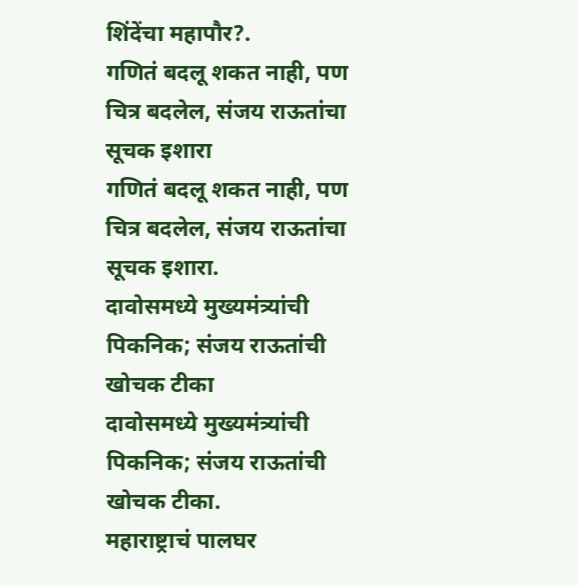शिंदेंचा महापौर?.
गणितं बदलू शकत नाही, पण चित्र बदलेल, संजय राऊतांचा सूचक इशारा
गणितं बदलू शकत नाही, पण चित्र बदलेल, संजय राऊतांचा सूचक इशारा.
दावोसमध्ये मुख्यमंत्र्यांची पिकनिक; संजय राऊतांची खोचक टीका
दावोसमध्ये मुख्यमंत्र्यांची पिकनिक; संजय राऊतांची खोचक टीका.
महाराष्ट्राचं पालघर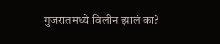गुजरातमध्ये विलीन झालं का?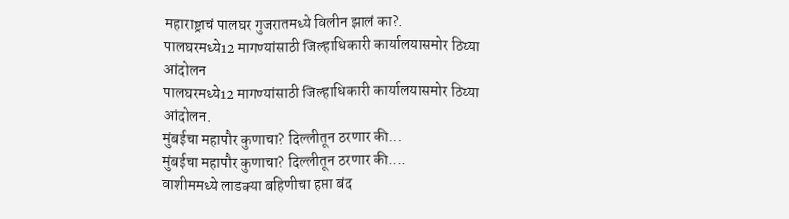महाराष्ट्राचं पालघर गुजरातमध्ये विलीन झालं का?.
पालघरमध्ये12 मागण्यांसाठी जिल्हाधिकारी कार्यालयासमोर ठिय्या आंदोलन
पालघरमध्ये12 मागण्यांसाठी जिल्हाधिकारी कार्यालयासमोर ठिय्या आंदोलन.
मुंबईचा महापौर कुणाचा? दिल्लीतून ठरणार की...
मुंबईचा महापौर कुणाचा? दिल्लीतून ठरणार की....
वाशीममध्ये लाडक्या बहिणीचा हप्ता बंद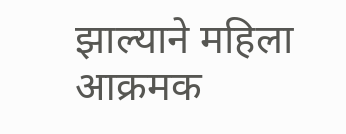झाल्याने महिला आक्रमक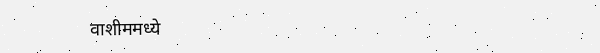वाशीममध्ये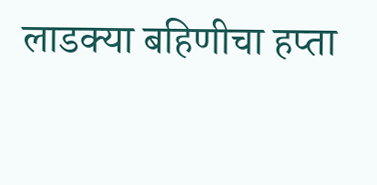लाडक्या बहिणीचा हप्ता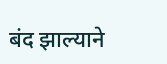बंद झाल्याने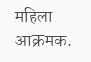महिला आक्रमक.